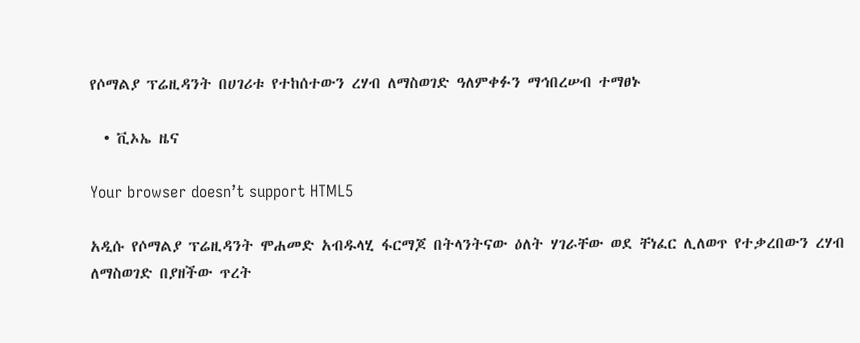የሶማልያ ፕሬዚዳንት በሀገሪቱ የተከሰተውን ረሃብ ለማስወገድ ዓለምቀፉን ማኅበረሠብ ተማፀኑ

  • ቪኦኤ ዜና

Your browser doesn’t support HTML5

አዲሱ የሶማልያ ፕሬዚዳንት ሞሐመድ አብዱላሂ ፋርማጆ በትላንትናው ዕለት ሃገራቸው ወደ ቸነፈር ሊለወጥ የተቃረበውን ረሃብ ለማስወገድ በያዘችው ጥረት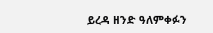ይረዳ ዘንድ ዓለምቀፉን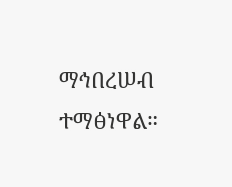ማኅበረሠብ ተማፅነዋል።